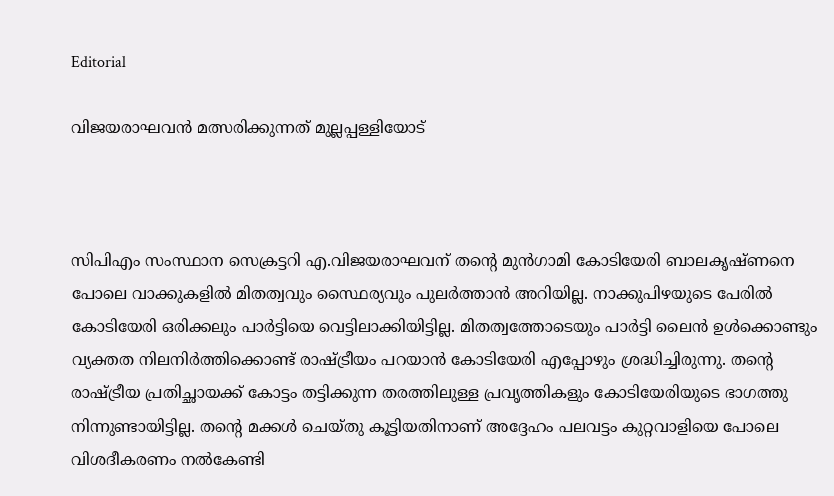Editorial

വിജയരാഘവന്‍ മത്സരിക്കുന്നത്‌ മുല്ലപ്പള്ളിയോട്‌



സിപിഎം സംസ്ഥാന സെക്രട്ടറി എ.വിജയരാഘവന്‌ തന്റെ മുന്‍ഗാമി കോടിയേരി ബാലകൃഷ്‌ണനെ പോലെ വാക്കുകളില്‍ മിതത്വവും സ്ഥൈര്യവും പുലര്‍ത്താന്‍ അറിയില്ല. നാക്കുപിഴയുടെ പേരില്‍ കോടിയേരി ഒരിക്കലും പാര്‍ട്ടിയെ വെട്ടിലാക്കിയിട്ടില്ല. മിതത്വത്തോടെയും പാര്‍ട്ടി ലൈന്‍ ഉള്‍ക്കൊണ്ടും വ്യക്തത നിലനിര്‍ത്തിക്കൊണ്ട്‌ രാഷ്‌ട്രീയം പറയാന്‍ കോടിയേരി എപ്പോഴും ശ്രദ്ധിച്ചിരുന്നു. തന്റെ രാഷ്‌ട്രീയ പ്രതിച്ഛായക്ക്‌ കോട്ടം തട്ടിക്കുന്ന തരത്തിലുള്ള പ്രവൃത്തികളും കോടിയേരിയുടെ ഭാഗത്തു നിന്നുണ്ടായിട്ടില്ല. തന്റെ മക്കള്‍ ചെയ്‌തു കൂട്ടിയതിനാണ്‌ അദ്ദേഹം പലവട്ടം കുറ്റവാളിയെ പോലെ വിശദീകരണം നല്‍കേണ്ടി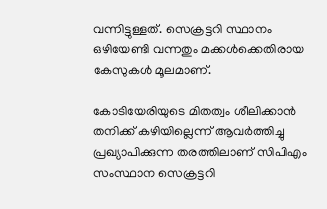വന്നിട്ടുള്ളത്‌. സെക്രട്ടറി സ്ഥാനം ഒഴിയേണ്ടി വന്നതും മക്കള്‍ക്കെതിരായ കേസുകള്‍ മൂലമാണ്‌.

കോടിയേരിയുടെ മിതത്വം ശീലിക്കാന്‍ തനിക്ക്‌ കഴിയില്ലെന്ന്‌ ആവര്‍ത്തിച്ചു പ്രഖ്യാപിക്കുന്ന തരത്തിലാണ്‌ സിപിഎം സംസ്ഥാന സെക്രട്ടറി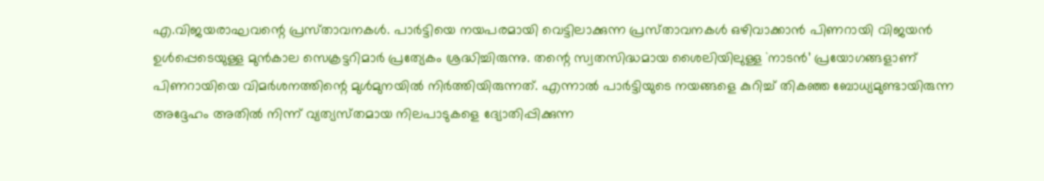എ.വിജയരാഘവന്റെ പ്രസ്‌താവനകള്‍. പാര്‍ട്ടിയെ നയപരമായി വെട്ടിലാക്കുന്ന പ്രസ്‌താവനകള്‍ ഒഴിവാക്കാന്‍ പിണറായി വിജയന്‍ ഉള്‍പ്പെടെയുള്ള മുന്‍കാല സെക്രട്ടറിമാര്‍ പ്രത്യേകം ശ്രദ്ധിച്ചിരുന്നു. തന്റെ സ്വതസിദ്ധമായ ശൈലിയിലുള്ള `നാടന്‍’ പ്രയോഗങ്ങളാണ്‌ പിണറായിയെ വിമര്‍ശനത്തിന്റെ മുള്‍മുനയില്‍ നിര്‍ത്തിയിരുന്നത്‌. എന്നാല്‍ പാര്‍ട്ടിയുടെ നയങ്ങളെ കുറിച്ച്‌ തികഞ്ഞ ബോധ്യമുണ്ടായിരുന്ന അദ്ദേഹം അതില്‍ നിന്ന്‌ വ്യത്യസ്‌തമായ നിലപാടുകളെ ദ്യോതിപ്പിക്കുന്ന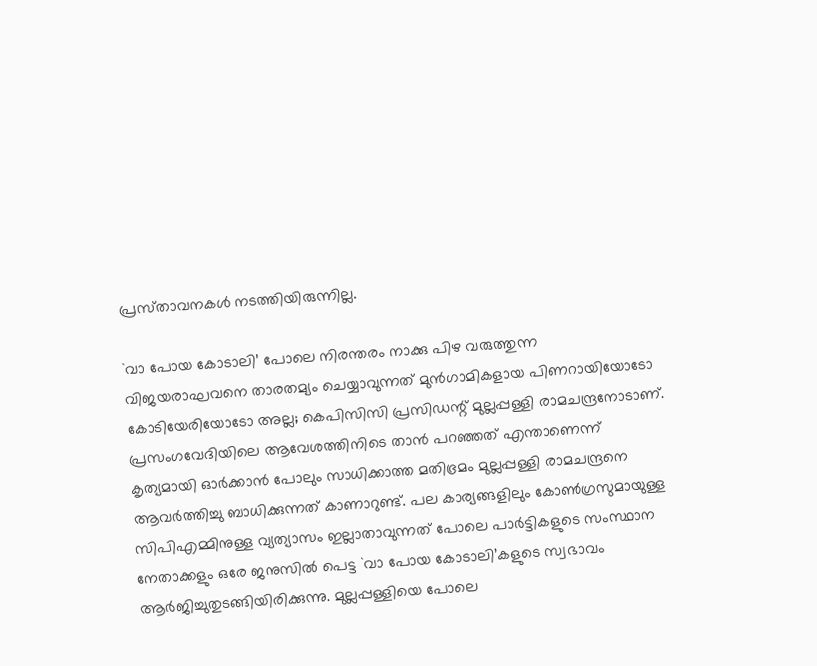പ്രസ്‌താവനകള്‍ നടത്തിയിരുന്നില്ല.

`വാ പോയ കോടാലി’ പോലെ നിരന്തരം നാക്കു പിഴ വരുത്തുന്ന വിജയരാഘവനെ താരതമ്യം ചെയ്യാവുന്നത്‌ മുന്‍ഗാമികളായ പിണറായിയോടോ കോടിയേരിയോടോ അല്ല; കെപിസിസി പ്രസിഡന്റ്‌ മുല്ലപ്പള്ളി രാമചന്ദ്രനോടാണ്‌. പ്രസംഗവേദിയിലെ ആവേശത്തിനിടെ താന്‍ പറഞ്ഞത്‌ എന്താണെന്ന്‌ കൃത്യമായി ഓര്‍ക്കാന്‍ പോലും സാധിക്കാത്ത മതിഭ്രമം മുല്ലപ്പള്ളി രാമചന്ദ്രനെ ആവര്‍ത്തിച്ചു ബാധിക്കുന്നത്‌ കാണാറുണ്ട്‌. പല കാര്യങ്ങളിലും കോണ്‍ഗ്രസുമായുള്ള സിപിഎമ്മിനുള്ള വ്യത്യാസം ഇല്ലാതാവുന്നത്‌ പോലെ പാര്‍ട്ടികളുടെ സംസ്ഥാന നേതാക്കളും ഒരേ ജനുസില്‍ പെട്ട `വാ പോയ കോടാലി’കളുടെ സ്വഭാവം ആര്‍ജിച്ചുതുടങ്ങിയിരിക്കുന്നു. മുല്ലപ്പള്ളിയെ പോലെ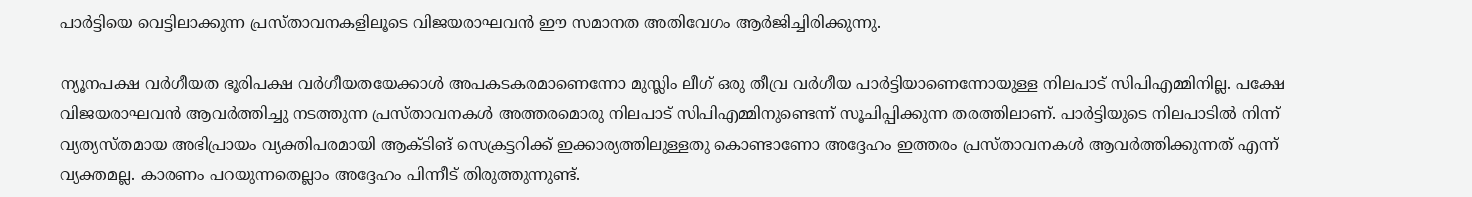പാര്‍ട്ടിയെ വെട്ടിലാക്കുന്ന പ്രസ്‌താവനകളിലൂടെ വിജയരാഘവന്‍ ഈ സമാനത അതിവേഗം ആര്‍ജിച്ചിരിക്കുന്നു.

ന്യൂനപക്ഷ വര്‍ഗീയത ഭൂരിപക്ഷ വര്‍ഗീയതയേക്കാള്‍ അപകടകരമാണെന്നോ മുസ്ലിം ലീഗ്‌ ഒരു തീവ്ര വര്‍ഗീയ പാര്‍ട്ടിയാണെന്നോയുള്ള നിലപാട്‌ സിപിഎമ്മിനില്ല. പക്ഷേ വിജയരാഘവന്‍ ആവര്‍ത്തിച്ചു നടത്തുന്ന പ്രസ്‌താവനകള്‍ അത്തരമൊരു നിലപാട്‌ സിപിഎമ്മിനുണ്ടെന്ന്‌ സൂചിപ്പിക്കുന്ന തരത്തിലാണ്‌. പാര്‍ട്ടിയുടെ നിലപാടില്‍ നിന്ന്‌ വ്യത്യസ്‌തമായ അഭിപ്രായം വ്യക്തിപരമായി ആക്ടിങ്‌ സെക്രട്ടറിക്ക്‌ ഇക്കാര്യത്തിലുള്ളതു കൊണ്ടാണോ അദ്ദേഹം ഇത്തരം പ്രസ്‌താവനകള്‍ ആവര്‍ത്തിക്കുന്നത്‌ എന്ന്‌ വ്യക്തമല്ല. കാരണം പറയുന്നതെല്ലാം അദ്ദേഹം പിന്നീട്‌ തിരുത്തുന്നുണ്ട്‌.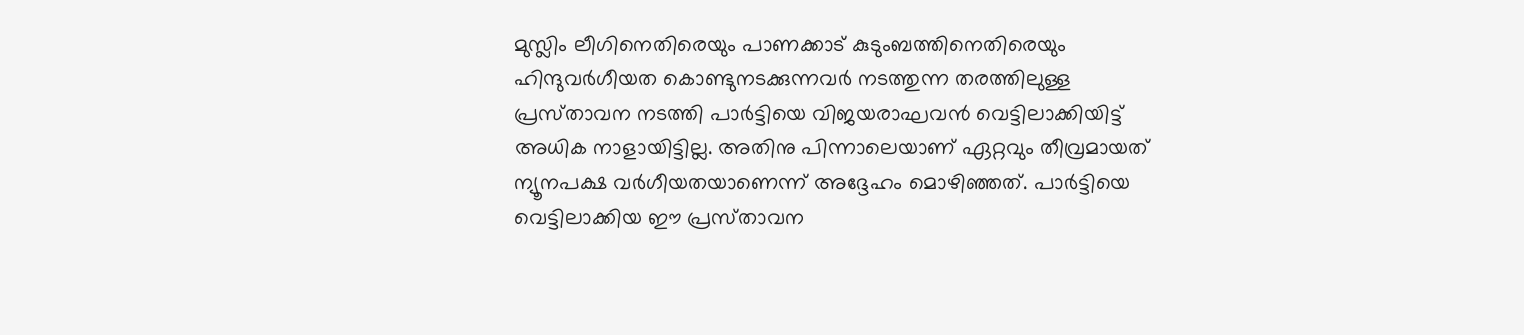മുസ്ലിം ലീഗിനെതിരെയും പാണക്കാട്‌ കുടുംബത്തിനെതിരെയും ഹിന്ദുവര്‍ഗീയത കൊണ്ടുനടക്കുന്നവര്‍ നടത്തുന്ന തരത്തിലുള്ള പ്രസ്‌താവന നടത്തി പാര്‍ട്ടിയെ വിജയരാഘവന്‍ വെട്ടിലാക്കിയിട്ട്‌ അധിക നാളായിട്ടില്ല. അതിനു പിന്നാലെയാണ്‌ ഏറ്റവും തീവ്രമായത്‌ ന്യൂനപക്ഷ വര്‍ഗീയതയാണെന്ന്‌ അദ്ദേഹം മൊഴിഞ്ഞത്‌. പാര്‍ട്ടിയെ വെട്ടിലാക്കിയ ഈ പ്രസ്‌താവന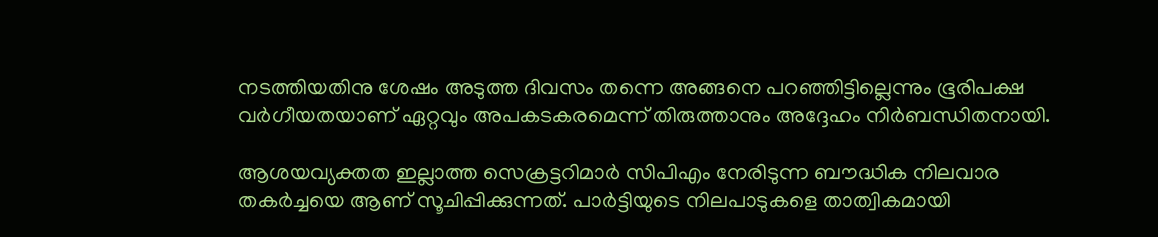നടത്തിയതിനു ശേഷം അടുത്ത ദിവസം തന്നെ അങ്ങനെ പറഞ്ഞിട്ടില്ലെന്നും ഭൂരിപക്ഷ വര്‍ഗീയതയാണ്‌ ഏറ്റവും അപകടകരമെന്ന്‌ തിരുത്താനും അദ്ദേഹം നിര്‍ബന്ധിതനായി.

ആശയവ്യക്തത ഇല്ലാത്ത സെക്രട്ടറിമാര്‍ സിപിഎം നേരിടുന്ന ബൗദ്ധിക നിലവാര തകര്‍ച്ചയെ ആണ്‌ സൂചിപ്പിക്കുന്നത്‌. പാര്‍ട്ടിയുടെ നിലപാടുകളെ താത്വികമായി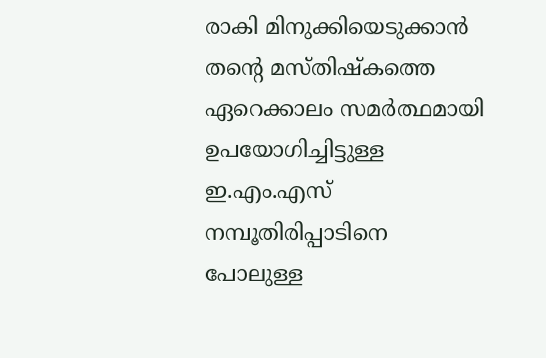രാകി മിനുക്കിയെടുക്കാന്‍ തന്റെ മസ്‌തിഷ്‌കത്തെ ഏറെക്കാലം സമര്‍ത്ഥമായി ഉപയോഗിച്ചിട്ടുള്ള ഇ.എം.എസ്‌ നമ്പൂതിരിപ്പാടിനെ പോലുള്ള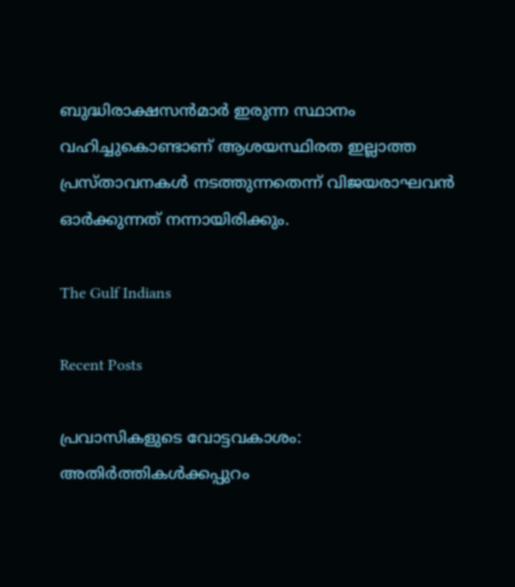ബുദ്ധിരാക്ഷസന്‍മാര്‍ ഇരുന്ന സ്ഥാനം വഹിച്ചുകൊണ്ടാണ്‌ ആശയസ്ഥിരത ഇല്ലാത്ത പ്രസ്‌താവനകള്‍ നടത്തുന്നതെന്ന്‌ വിജയരാഘവന്‍ ഓര്‍ക്കുന്നത്‌ നന്നായിരിക്കും.

The Gulf Indians

Recent Posts

പ്രവാസികളുടെ വോട്ടവകാശം: അതിർത്തികൾക്കപ്പുറം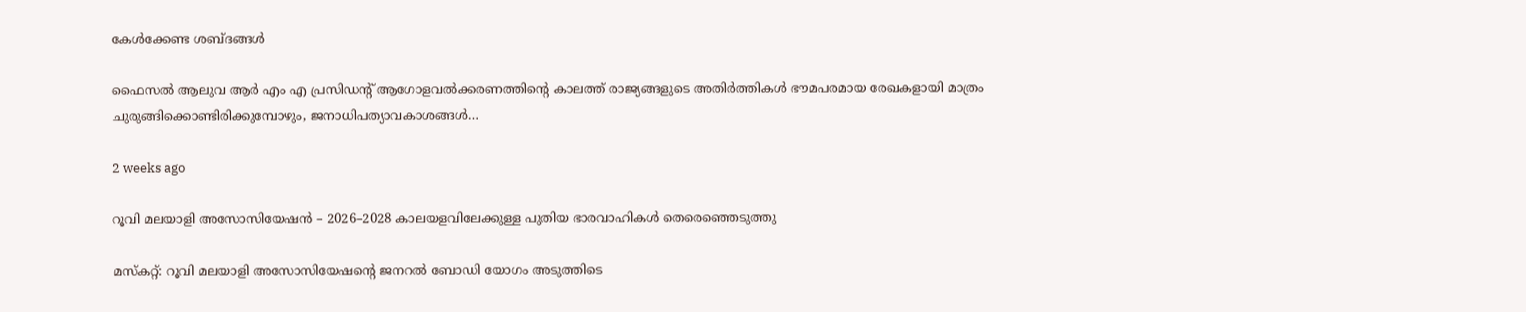കേൾക്കേണ്ട ശബ്ദങ്ങൾ

ഫൈസൽ ആലുവ ആർ എം എ പ്രസിഡന്റ് ആഗോളവൽക്കരണത്തിന്റെ കാലത്ത് രാജ്യങ്ങളുടെ അതിർത്തികൾ ഭൗമപരമായ രേഖകളായി മാത്രം ചുരുങ്ങിക്കൊണ്ടിരിക്കുമ്പോഴും, ജനാധിപത്യാവകാശങ്ങൾ…

2 weeks ago

റൂവി മലയാളി അസോസിയേഷൻ – 2026–2028 കാലയളവിലേക്കുള്ള പുതിയ ഭാരവാഹികൾ തെരെഞ്ഞെടുത്തു

മസ്കറ്റ്: റൂവി മലയാളി അസോസിയേഷന്റെ ജനറൽ ബോഡി യോഗം അടുത്തിടെ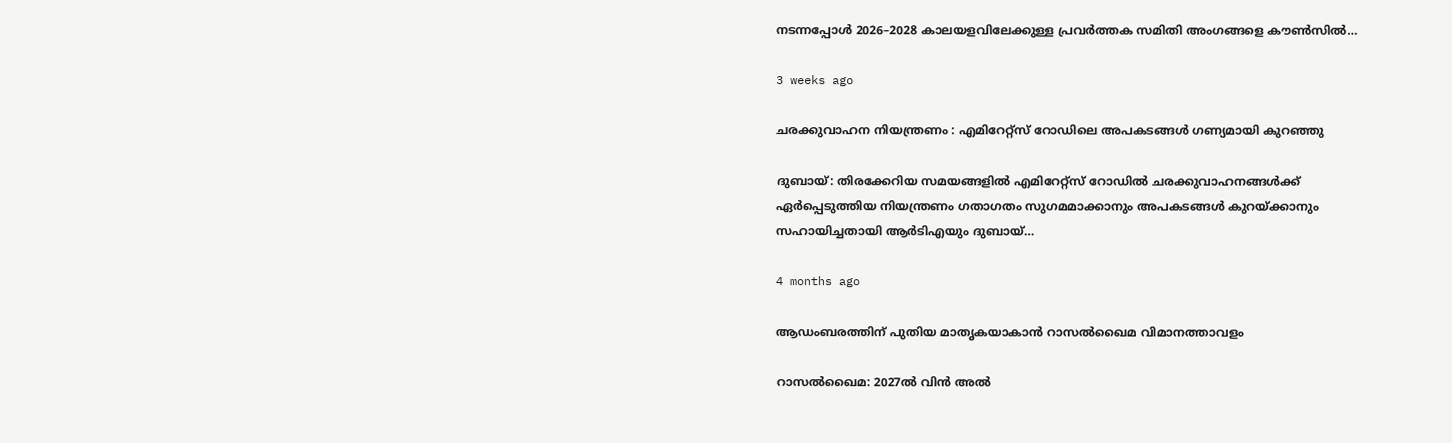നടന്നപ്പോൾ 2026–2028 കാലയളവിലേക്കുള്ള പ്രവർത്തക സമിതി അംഗങ്ങളെ കൗൺസിൽ…

3 weeks ago

ചരക്കുവാഹന നിയന്ത്രണം : എമിറേറ്റ്സ് റോഡിലെ അപകടങ്ങൾ ഗണ്യമായി കുറഞ്ഞു

ദുബായ്: തിരക്കേറിയ സമയങ്ങളിൽ എമിറേറ്റ്സ് റോഡിൽ ചരക്കുവാഹനങ്ങൾക്ക് ഏർപ്പെടുത്തിയ നിയന്ത്രണം ഗതാഗതം സുഗമമാക്കാനും അപകടങ്ങൾ കുറയ്ക്കാനും സഹായിച്ചതായി ആർടിഎയും ദുബായ്…

4 months ago

ആഡംബരത്തിന് പുതിയ മാതൃകയാകാൻ റാസൽഖൈമ വിമാനത്താവളം

റാസൽഖൈമ: 2027ൽ വിൻ അൽ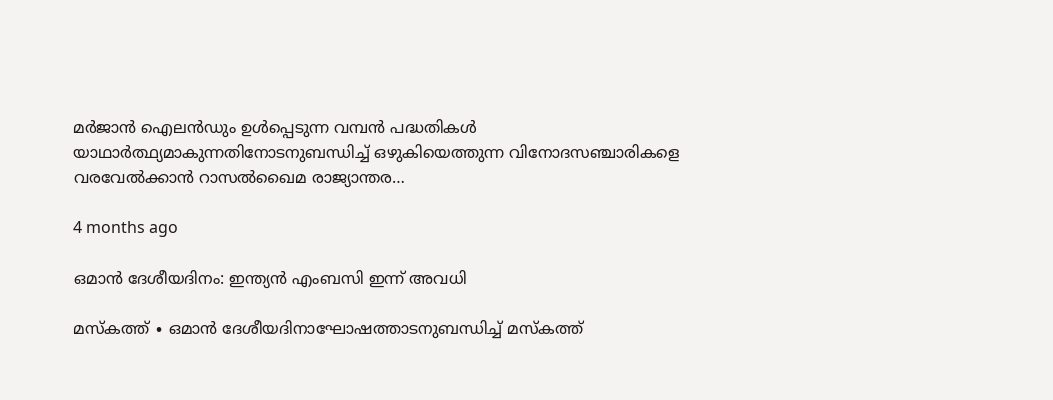മർജാൻ ഐലൻഡും ഉൾപ്പെടുന്ന വമ്പൻ പദ്ധതികൾ യാഥാർത്ഥ്യമാകുന്നതിനോടനുബന്ധിച്ച് ഒഴുകിയെത്തുന്ന വിനോദസഞ്ചാരികളെ വരവേൽക്കാൻ റാസൽഖൈമ രാജ്യാന്തര…

4 months ago

ഒമാൻ ദേശീയദിനം: ഇന്ത്യൻ എംബസി ഇന്ന് അവധി

മസ്‌കത്ത് ∙ ഒമാൻ ദേശീയദിനാഘോഷത്താടനുബന്ധിച്ച് മസ്‌കത്ത്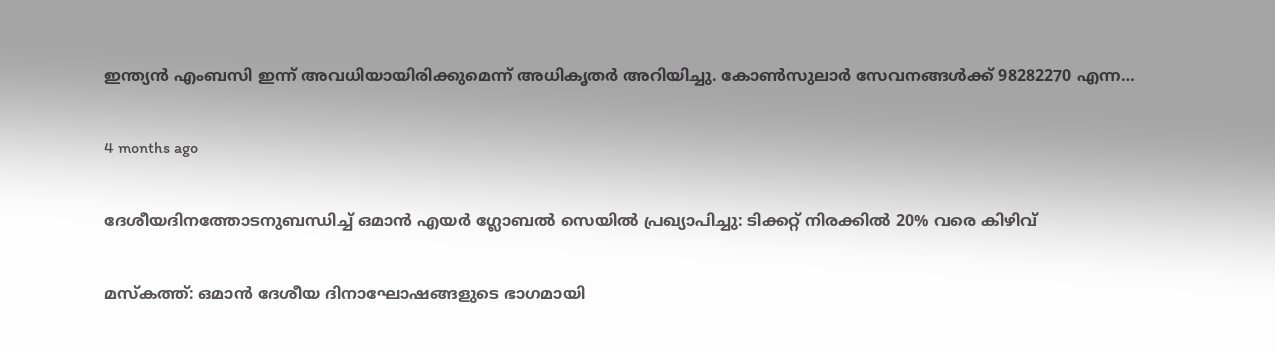ഇന്ത്യൻ എംബസി ഇന്ന് അവധിയായിരിക്കുമെന്ന് അധികൃതർ അറിയിച്ചു. കോൺസുലാർ സേവനങ്ങൾക്ക് 98282270 എന്ന…

4 months ago

ദേശീയദിനത്തോടനുബന്ധിച്ച് ഒമാൻ എയർ ഗ്ലോബൽ സെയിൽ പ്രഖ്യാപിച്ചു: ടിക്കറ്റ് നിരക്കിൽ 20% വരെ കിഴിവ്

മസ്‌കത്ത്: ഒമാൻ ദേശീയ ദിനാഘോഷങ്ങളുടെ ഭാഗമായി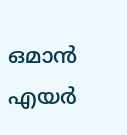ഒമാൻ എയർ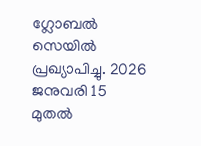ഗ്ലോബൽ സെയിൽ പ്രഖ്യാപിച്ചു. 2026 ജനുവരി 15 മുതൽ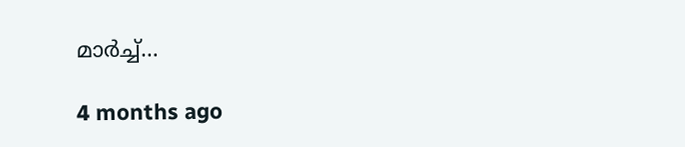മാർച്ച്…

4 months ago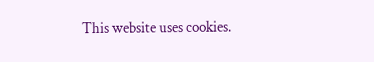This website uses cookies.